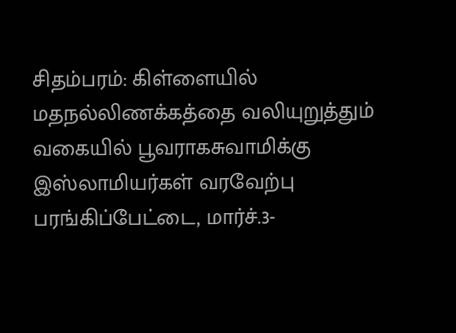சிதம்பரம்: கிள்ளையில் மதநல்லிணக்கத்தை வலியுறுத்தும் வகையில் பூவராகசுவாமிக்கு இஸ்லாமியர்கள் வரவேற்பு
பரங்கிப்பேட்டை, மார்ச்.3-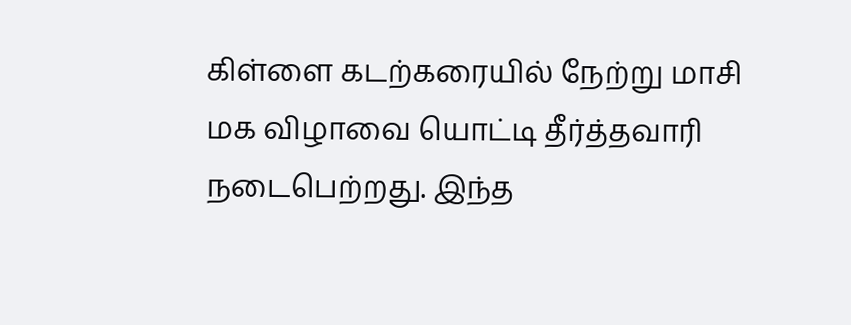கிள்ளை கடற்கரையில் நேற்று மாசி மக விழாவை யொட்டி தீர்த்தவாரி நடைபெற்றது. இந்த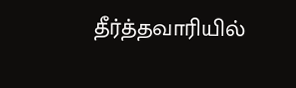தீர்த்தவாரியில்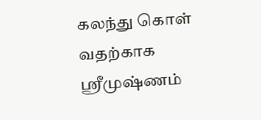கலந்து கொள் வதற்காக ஸ்ரீமுஷ்ணம்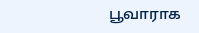பூவாராக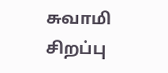சுவாமி சிறப்பு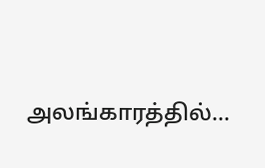அலங்காரத்தில்…